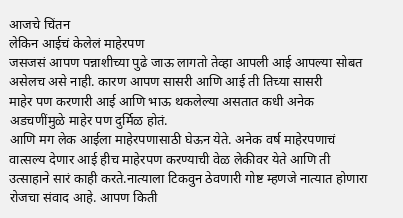आजचे चिंतन
लेकिन आईचं केलेलं माहेरपण
जसजसं आपण पन्नाशीच्या पुढे जाऊ लागतो तेव्हा आपली आई आपल्या सोबत असेलच असे नाही. कारण आपण सासरी आणि आई ती तिच्या सासरी
माहेर पण करणारी आई आणि भाऊ थकलेल्या असतात कधी अनेक अडचणींमुळे माहेर पण दुर्मिळ होतं.
आणि मग लेक आईला माहेरपणासाठी घेऊन येते. अनेक वर्ष माहेरपणाचं वात्सल्य देणार आई हीच माहेरपण करण्याची वेळ लेकीवर येते आणि ती उत्साहाने सारं काही करते.नात्याला टिकवुन ठेवणारी गोष्ट म्हणजे नात्यात होणारा रोजचा संवाद आहे. आपण किती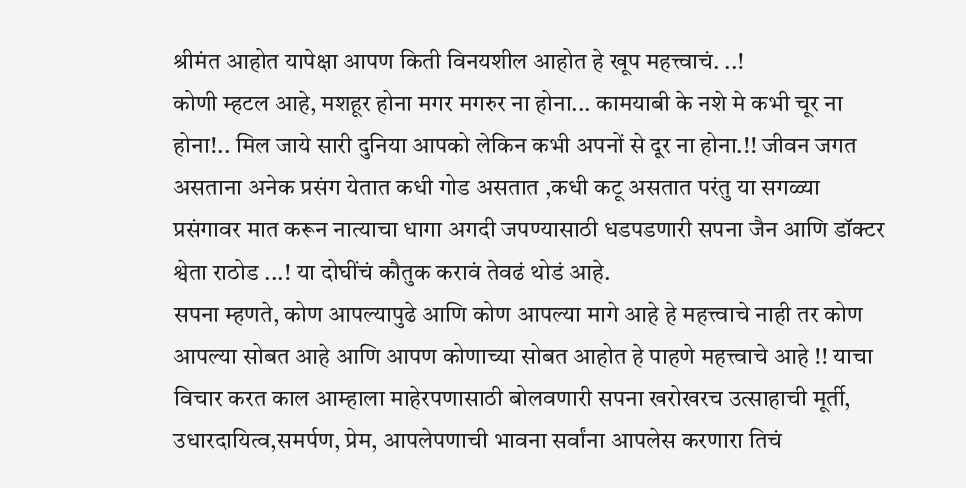श्रीमंत आहोत यापेक्षा आपण किती विनयशील आहोत हे खूप महत्त्वाचं. ..!
कोणी म्हटल आहे, मशहूर होना मगर मगरुर ना होना... कामयाबी के नशे मे कभी चूर ना होना!.. मिल जाये सारी दुनिया आपको लेकिन कभी अपनों से दूर ना होना.!! जीवन जगत असताना अनेक प्रसंग येतात कधी गोड असतात ,कधी कटू असतात परंतु या सगळ्या प्रसंगावर मात करून नात्याचा धागा अगदी जपण्यासाठी धडपडणारी सपना जैन आणि डॉक्टर श्वेता राठोड ...! या दोघींचं कौतुक करावं तेवढं थोडं आहे.
सपना म्हणते, कोण आपल्यापुढे आणि कोण आपल्या मागे आहे हे महत्त्वाचे नाही तर कोण आपल्या सोबत आहे आणि आपण कोणाच्या सोबत आहोत हे पाहणे महत्त्वाचे आहे !! याचा विचार करत काल आम्हाला माहेरपणासाठी बोलवणारी सपना खरोखरच उत्साहाची मूर्ती, उधारदायित्व,समर्पण, प्रेम, आपलेपणाची भावना सर्वांना आपलेस करणारा तिचं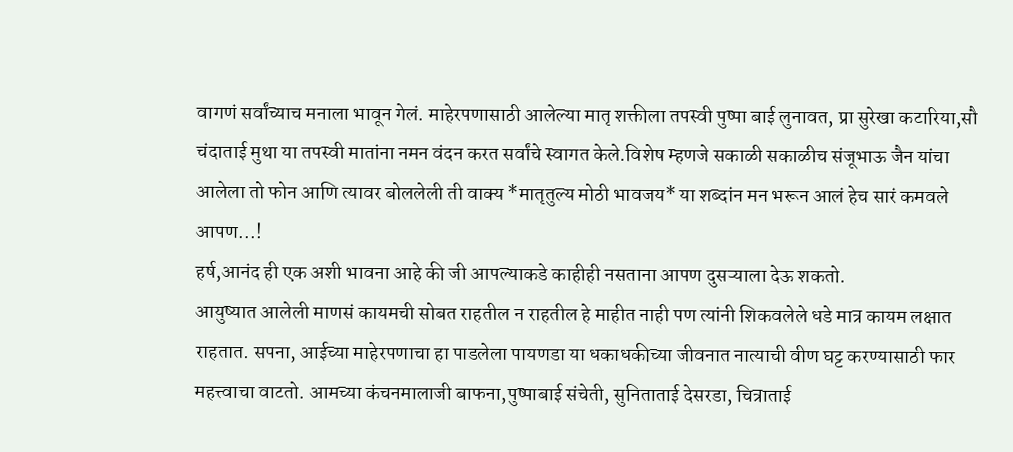वागणं सर्वांच्याच मनाला भावून गेलं. माहेरपणासाठी आलेल्या मातृ शक्तीला तपस्वी पुष्पा बाई लुनावत, प्रा सुरेखा कटारिया,सौ चंदाताई मुथा या तपस्वी मातांना नमन वंदन करत सर्वांचे स्वागत केले.विशेष म्हणजे सकाळी सकाळीच संजूभाऊ जैन यांचा आलेला तो फोन आणि त्यावर बोललेली ती वाक्य *मातृतुल्य मोठी भावजय* या शब्दांन मन भरून आलं हेच सारं कमवले आपण...!
हर्ष,आनंद ही एक अशी भावना आहे की जी आपल्याकडे काहीही नसताना आपण दुसऱ्याला देऊ शकतो.
आयुष्यात आलेली माणसं कायमची सोबत राहतील न राहतील हे माहीत नाही पण त्यांनी शिकवलेले धडे मात्र कायम लक्षात राहतात. सपना, आईच्या माहेरपणाचा हा पाडलेला पायणडा या धकाधकीच्या जीवनात नात्याची वीण घट्ट करण्यासाठी फार महत्त्वाचा वाटतो. आमच्या कंचनमालाजी बाफना,पुष्पाबाई संचेती, सुनिताताई देसरडा, चित्राताई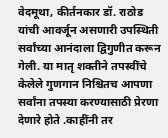वेदमूथा, कीर्तनकार डॉ. राठोड यांची आवर्जून असणारी उपस्थिती सर्वांच्या आनंदाला द्विगुणीत करून गेली. या मातृ शक्तीने तपस्वींचे केलेले गुणगान निश्चितच आपणा सर्वांना तपस्या करण्यासाठी प्रेरणा देणारे होते .काहींनी तर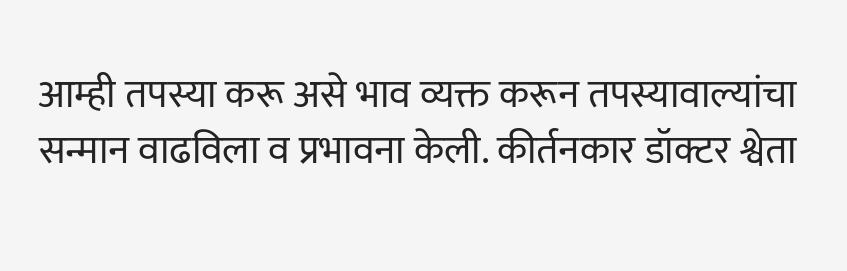आम्ही तपस्या करू असे भाव व्यक्त करून तपस्यावाल्यांचा सन्मान वाढविला व प्रभावना केली. कीर्तनकार डॉक्टर श्वेता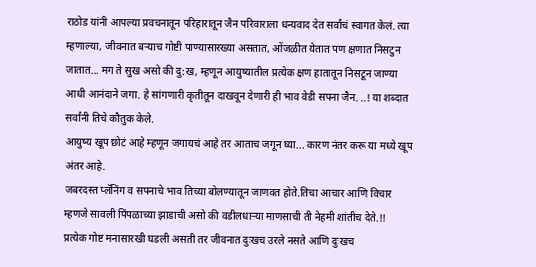राठोड यांनी आपल्या प्रवचनातून परिहारातून जैन परिवाराला धन्यवाद देत सर्वांचं स्वागत केलं. त्या म्हणाल्या, जीवनात बऱ्याच गोष्टी पाण्यासारख्या असतात, ओंजळीत येतात पण क्षणात निसटुन जातात... मग ते सुख असो की दु:ख, म्हणून आयुष्यातील प्रत्येक क्षण हातातून निसटून जाण्या आधी आनंदाने जगा. हे सांगणारी कृतीतून दाखवून देणारी ही भाव वेडी सपना जैन. ..! या शब्दात सर्वांनी तिचे कौतुक केले.
आयुष्य खूप छोटं आहे म्हणून जगायचं आहे तर आताच जगून घ्या... कारण नंतर करू या मध्ये खूप अंतर आहे.
जबरदस्त प्लॅनिंग व सपनाचे भाव तिच्या बोलण्यातून जाणवत होते.तिचा आचार आणि विचार म्हणजे सावली पिंपळाच्या झाडाची असो की वडीलधाऱ्या माणसाची ती नेहमी शांतीच देते.!!
प्रत्येक गोष्ट मनासारखी घडली असती तर जीवनात दुःखच उरले नसते आणि दुःखच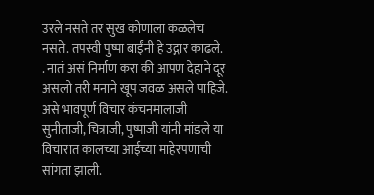उरले नसते तर सुख कोणाला कळलेच नसते. तपस्वी पुष्पा बाईंनी हे उद्गार काढले.
. नातं असं निर्माण करा की आपण देहाने दूर असलो तरी मनाने खूप जवळ असले पाहिजे. असे भावपूर्ण विचार कंचनमालाजी सुनीताजी, चित्राजी, पुष्पाजी यांनी मांडले या विचारात कालच्या आईच्या माहेरपणाची सांगता झाली.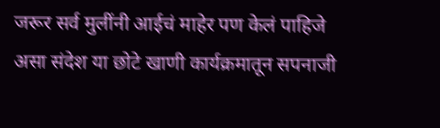जरूर सर्व मुलींनी आईचं माहेर पण केलं पाहिजे असा संदेश या छोटे खाणी कार्यक्रमातून सपनाजी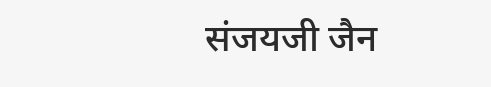संजयजी जैन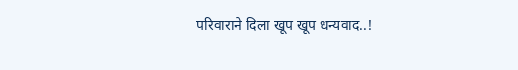परिवाराने दिला खूप खूप धन्यवाद..!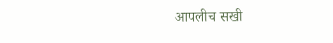आपलीच सखी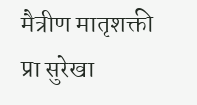मैत्रीण मातृशक्ती
प्रा सुरेखा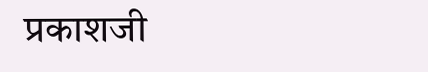प्रकाशजी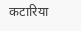कटारिया